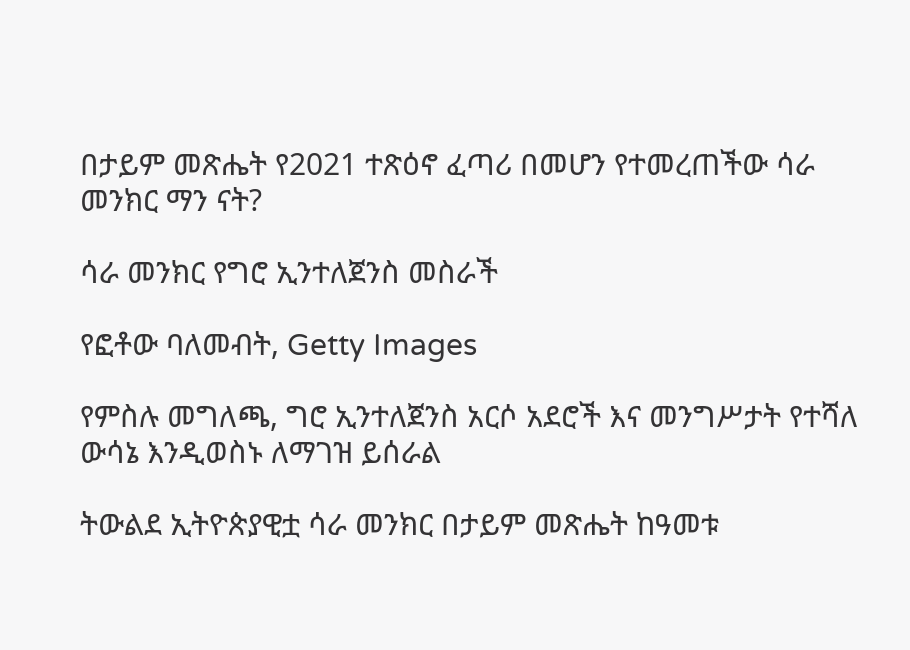በታይም መጽሔት የ2021 ተጽዕኖ ፈጣሪ በመሆን የተመረጠችው ሳራ መንክር ማን ናት?

ሳራ መንክር የግሮ ኢንተለጀንስ መስራች

የፎቶው ባለመብት, Getty Images

የምስሉ መግለጫ, ግሮ ኢንተለጀንስ አርሶ አደሮች እና መንግሥታት የተሻለ ውሳኔ እንዲወስኑ ለማገዝ ይሰራል

ትውልደ ኢትዮጵያዊቷ ሳራ መንክር በታይም መጽሔት ከዓመቱ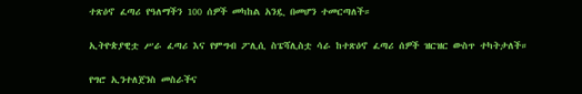ተጽዕኖ ፈጣሪ የዓለማችን 100 ሰዎች መካከል አንዷ በመሆን ተመርጣለች።

ኢትዮጵያዊቷ ሥራ ፈጣሪ እና የምግብ ፖሊሲ ስፔሻሊስቷ ሳራ ከተጽዕኖ ፈጣሪ ሰዎች ዝርዝር ውስጥ ተካትታለች።

የግሮ ኢንተለጀንስ መስራችና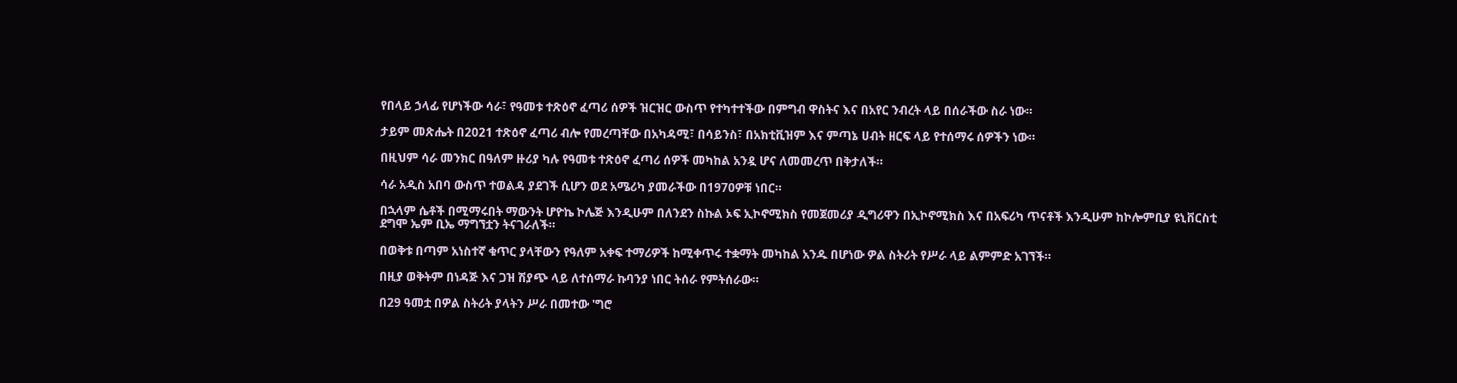የበላይ ኃላፊ የሆነችው ሳራ፣ የዓመቱ ተጽዕኖ ፈጣሪ ሰዎች ዝርዝር ውስጥ የተካተተችው በምግብ ዋስትና እና በአየር ንብረት ላይ በሰራችው ስራ ነው።

ታይም መጽሔት በ2021 ተጽዕኖ ፈጣሪ ብሎ የመረጣቸው በአካዳሚ፣ በሳይንስ፣ በአክቲቪዝም እና ምጣኔ ሀብት ዘርፍ ላይ የተሰማሩ ሰዎችን ነው።

በዚህም ሳራ መንክር በዓለም ዙሪያ ካሉ የዓመቱ ተጽዕኖ ፈጣሪ ሰዎች መካከል አንዷ ሆና ለመመረጥ በቅታለች።

ሳራ አዲስ አበባ ውስጥ ተወልዳ ያደገች ሲሆን ወደ አሜሪካ ያመራችው በ1970ዎቹ ነበር።

በኋላም ሴቶች በሚማሩበት ማውንት ሆዮኬ ኮሌጅ እንዲሁም በለንደን ስኩል ኦፍ ኢኮኖሚክስ የመጀመሪያ ዲግሪዋን በኢኮኖሚክስ እና በአፍሪካ ጥናቶች እንዲሁም ከኮሎምቢያ ዩኒቨርስቲ ደግሞ ኤም ቢኤ ማግኘቷን ትናገራለች።

በወቅቱ በጣም አነስተኛ ቁጥር ያላቸውን የዓለም አቀፍ ተማሪዎች ከሚቀጥሩ ተቋማት መካከል አንዱ በሆነው ዎል ስትሪት የሥራ ላይ ልምምድ አገኘች።

በዚያ ወቅትም በነዳጅ እና ጋዝ ሽያጭ ላይ ለተሰማራ ኩባንያ ነበር ትሰራ የምትሰራው።

በ29 ዓመቷ በዎል ስትሪት ያላትን ሥራ በመተው 'ግሮ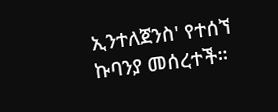ኢንተለጀንስ' የተሰኘ ኩባንያ መሰረተች።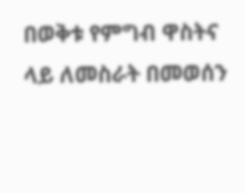በወቅቱ የምግብ ዋስትና ላይ ለመስራት በመወሰን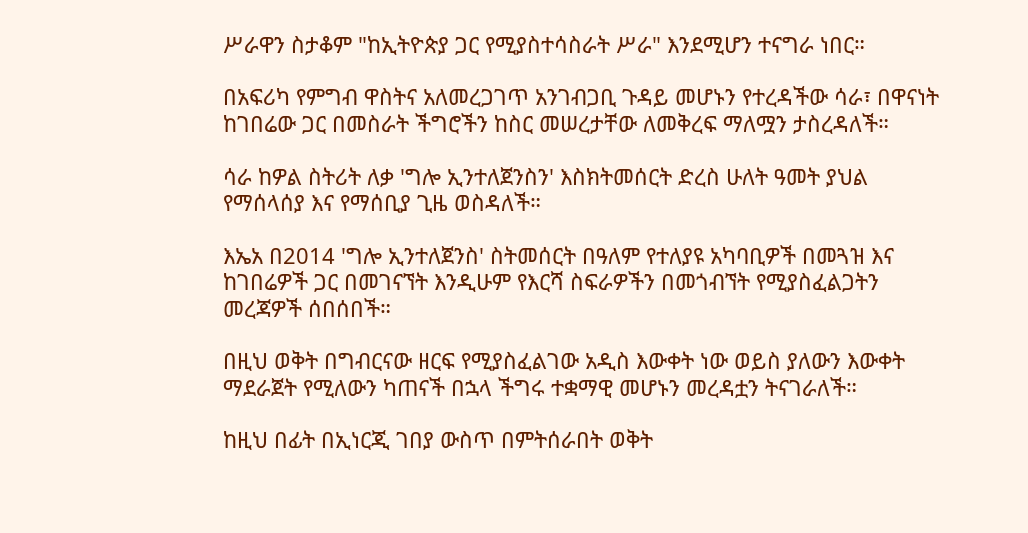ሥራዋን ስታቆም "ከኢትዮጵያ ጋር የሚያስተሳስራት ሥራ" እንደሚሆን ተናግራ ነበር።

በአፍሪካ የምግብ ዋስትና አለመረጋገጥ አንገብጋቢ ጉዳይ መሆኑን የተረዳችው ሳራ፣ በዋናነት ከገበሬው ጋር በመስራት ችግሮችን ከስር መሠረታቸው ለመቅረፍ ማለሟን ታስረዳለች።

ሳራ ከዎል ስትሪት ለቃ 'ግሎ ኢንተለጀንስን' እስክትመሰርት ድረስ ሁለት ዓመት ያህል የማሰላሰያ እና የማሰቢያ ጊዜ ወስዳለች።

እኤአ በ2014 'ግሎ ኢንተለጀንስ' ስትመሰርት በዓለም የተለያዩ አካባቢዎች በመጓዝ እና ከገበሬዎች ጋር በመገናኘት እንዲሁም የእርሻ ስፍራዎችን በመጎብኘት የሚያስፈልጋትን መረጃዎች ሰበሰበች።

በዚህ ወቅት በግብርናው ዘርፍ የሚያስፈልገው አዲስ እውቀት ነው ወይስ ያለውን እውቀት ማደራጀት የሚለውን ካጠናች በኋላ ችግሩ ተቋማዊ መሆኑን መረዳቷን ትናገራለች።

ከዚህ በፊት በኢነርጂ ገበያ ውስጥ በምትሰራበት ወቅት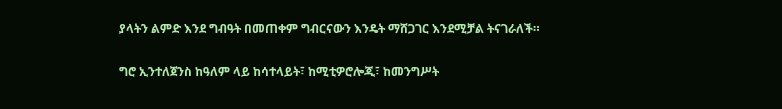ያላትን ልምድ እንደ ግብዓት በመጠቀም ግብርናውን እንዴት ማሸጋገር እንደሚቻል ትናገራለች።

ግሮ ኢንተለጀንስ ከዓለም ላይ ከሳተላይት፣ ከሚቲዎሮሎጂ፣ ከመንግሥት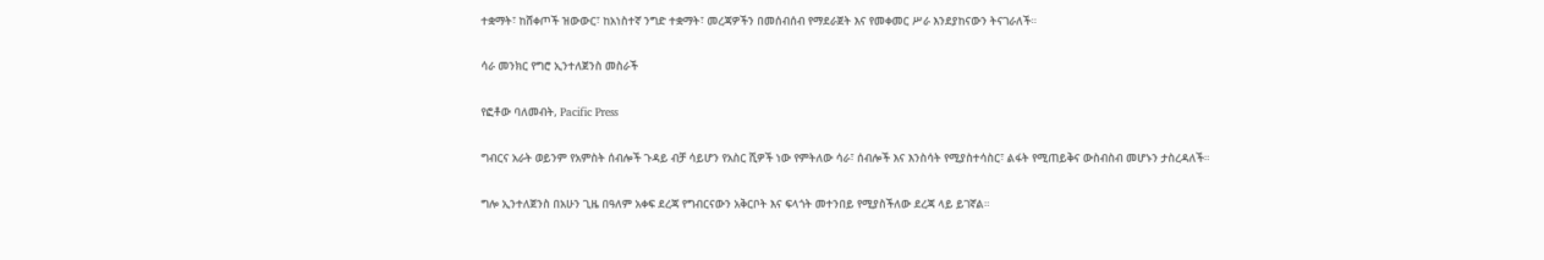ተቋማት፣ ከሸቀጦች ዝውውር፣ ከአነስተኛ ንግድ ተቋማት፣ መረጃዎችን በመሰብሰብ የማደራጀት እና የመቀመር ሥራ እንደያከናውን ትናገራለች።

ሳራ መንክር የግሮ ኢንተለጀንስ መስራች

የፎቶው ባለመብት, Pacific Press

ግብርና አራት ወይንም የአምስት ሰብሎች ጉዳይ ብቻ ሳይሆን የአስር ሺዎች ነው የምትለው ሳራ፣ ሰብሎች እና እንስሳት የሚያስተሳስር፣ ልፋት የሚጠይቅና ውስብስብ መሆኑን ታስረዳለች።

ግሎ ኢንተለጀንስ በአሁን ጊዜ በዓለም አቀፍ ደረጃ የግብርናውን አቅርቦት እና ፍላጎት መተንበይ የሚያስችለው ደረጃ ላይ ይገኛል።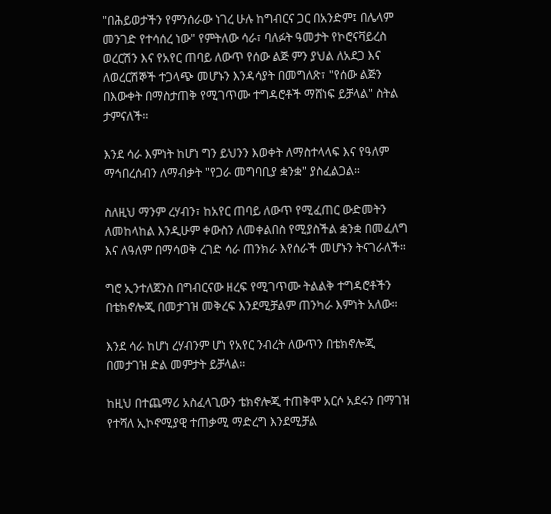"በሕይወታችን የምንሰራው ነገረ ሁሉ ከግብርና ጋር በአንድም፤ በሌላም መንገድ የተሳሰረ ነው" የምትለው ሳራ፣ ባለፉት ዓመታት የኮሮናቫይረስ ወረርሽን እና የአየር ጠባይ ለውጥ የሰው ልጅ ምን ያህል ለአደጋ እና ለወረርሽኞች ተጋላጭ መሆኑን እንዳሳያት በመግለጽ፣ "የሰው ልጅን በእውቀት በማስታጠቅ የሚገጥሙ ተግዳሮቶች ማሸነፍ ይቻላል" ስትል ታምናለች።

እንደ ሳራ እምነት ከሆነ ግን ይህንን እወቀት ለማስተላላፍ እና የዓለም ማኅበረሰብን ለማብቃት "የጋራ መግባቢያ ቋንቋ" ያስፈልጋል።

ስለዚህ ማንም ረሃብን፣ ከአየር ጠባይ ለውጥ የሚፈጠር ውድመትን ለመከላከል እንዲሁም ቀውስን ለመቀልበስ የሚያስችል ቋንቋ በመፈለግ እና ለዓለም በማሳወቅ ረገድ ሳራ ጠንክራ እየሰራች መሆኑን ትናገራለች።

ግሮ ኢንተለጀንስ በግብርናው ዘረፍ የሚገጥሙ ትልልቅ ተግዳሮቶችን በቴክኖሎጂ በመታገዝ መቅረፍ እንደሚቻልም ጠንካራ እምነት አለው።

እንደ ሳራ ከሆነ ረሃብንም ሆነ የአየር ንብረት ለውጥን በቴክኖሎጂ በመታገዝ ድል መምታት ይቻላል።

ከዚህ በተጨማሪ አስፈላጊውን ቴክኖሎጂ ተጠቅሞ አርሶ አደሩን በማገዝ የተሻለ ኢኮኖሚያዊ ተጠቃሚ ማድረግ እንደሚቻል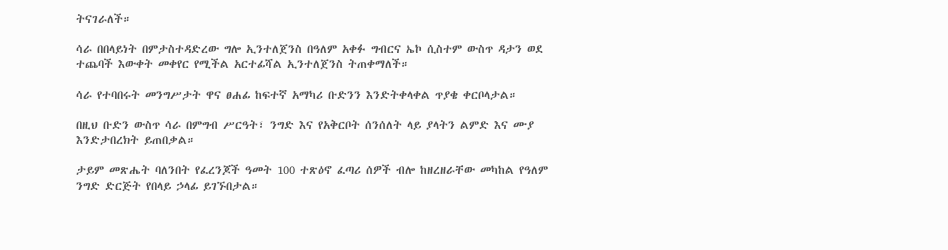ትናገራለች።

ሳራ በበላይነት በምታስተዳድረው ግሎ ኢንተለጀንስ በዓለም አቀፉ ግብርና ኤኮ ሲስተም ውስጥ ዳታን ወደ ተጨባች እውቀት መቀየር የሚችል አርተፊሻል ኢንተለጀንስ ትጠቀማለች።

ሳራ የተባበሩት መንግሥታት ዋና ፀሐፊ ከፍተኛ አማካሪ ቡድንን እንድትቀላቀል ጥያቄ ቀርቦላታል።

በዚህ ቡድን ውስጥ ሳራ በምግብ ሥርዓት፣ ንግድ እና የአቅርቦት ሰንሰለት ላይ ያላትን ልምድ እና ሙያ እንድታበረክት ይጠበቃል።

ታይም መጽሔት ባለንበት የፈረንጆች ዓመት 100 ተጽዕኖ ፈጣሪ ሰዎች ብሎ ከዘረዘራቸው መካከል የዓለም ንግድ ድርጅት የበላይ ኃላፊ ይገኙበታል።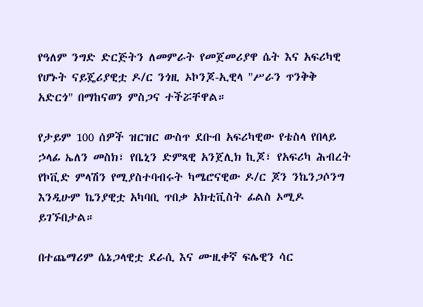የዓለም ንግድ ድርጅትን ለመምራት የመጀመሪያዋ ሴት እና አፍሪካዊ የሆኑት ናይጄሪያዊቷ ዶ/ር ንጎዚ ኦኮንጆ-ኢዊላ "ሥራን ጥንቅቅ አድርጎ" በማከናወን ምስጋና ተችሯቸዋል።

የታይም 100 ሰዎች ዝርዝር ውስጥ ደቡብ አፍሪካዊው የቴስላ የበላይ ኃላፊ ኤለን መስክ፣ የቤኒን ድምጻዊ አንጀሊክ ኪጆ፣ የአፍሪካ ሕብረት የኮቪድ ምላሽን የሚያስተባብሩት ካሜሮናዊው ዶ/ር ጆን ንኬንጋሶንግ እንዲሁም ኬንያዊቷ አካባቢ ጥበቃ አክቲቪስት ፊልስ ኦሚዶ ይገኙበታል።

በተጨማሪም ሴኔጋላዊቷ ደራሲ እና ሙዚቀኛ ፍሌዊን ሳር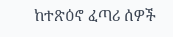ከተጽዕኖ ፈጣሪ ሰዎች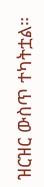ዝርዝር ውስጥ ተካትቷል።